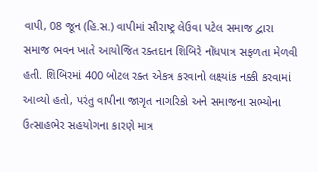વાપી, 08 જૂન (હિ.સ.) વાપીમાં સૌરાષ્ટ્ર લેઉવા પટેલ સમાજ દ્વારા સમાજ ભવન ખાતે આયોજિત રક્તદાન શિબિરે નોંધપાત્ર સફળતા મેળવી હતી. શિબિરમાં 400 બોટલ રક્ત એકત્ર કરવાનો લક્ષ્યાંક નક્કી કરવામાં આવ્યો હતો, પરંતુ વાપીના જાગૃત નાગરિકો અને સમાજના સભ્યોના ઉત્સાહભેર સહયોગના કારણે માત્ર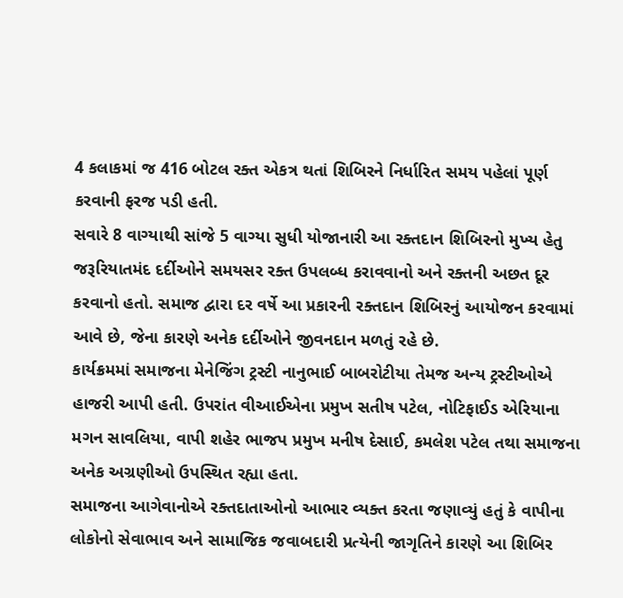4 કલાકમાં જ 416 બોટલ રક્ત એકત્ર થતાં શિબિરને નિર્ધારિત સમય પહેલાં પૂર્ણ કરવાની ફરજ પડી હતી.
સવારે 8 વાગ્યાથી સાંજે 5 વાગ્યા સુધી યોજાનારી આ રક્તદાન શિબિરનો મુખ્ય હેતુ જરૂરિયાતમંદ દર્દીઓને સમયસર રક્ત ઉપલબ્ધ કરાવવાનો અને રક્તની અછત દૂર કરવાનો હતો. સમાજ દ્વારા દર વર્ષે આ પ્રકારની રક્તદાન શિબિરનું આયોજન કરવામાં આવે છે, જેના કારણે અનેક દર્દીઓને જીવનદાન મળતું રહે છે.
કાર્યક્રમમાં સમાજના મેનેજિંગ ટ્રસ્ટી નાનુભાઈ બાબરોટીયા તેમજ અન્ય ટ્રસ્ટીઓએ હાજરી આપી હતી. ઉપરાંત વીઆઈએના પ્રમુખ સતીષ પટેલ, નોટિફાઈડ એરિયાના મગન સાવલિયા, વાપી શહેર ભાજપ પ્રમુખ મનીષ દેસાઈ, કમલેશ પટેલ તથા સમાજના અનેક અગ્રણીઓ ઉપસ્થિત રહ્યા હતા.
સમાજના આગેવાનોએ રક્તદાતાઓનો આભાર વ્યક્ત કરતા જણાવ્યું હતું કે વાપીના લોકોનો સેવાભાવ અને સામાજિક જવાબદારી પ્રત્યેની જાગૃતિને કારણે આ શિબિર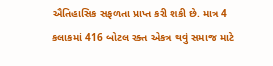ઐતિહાસિક સફળતા પ્રાપ્ત કરી શકી છે. માત્ર 4 કલાકમાં 416 બોટલ રક્ત એકત્ર થવું સમાજ માટે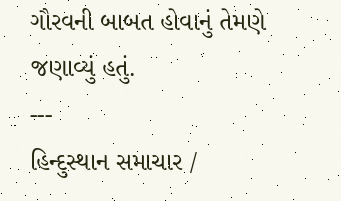ગૌરવની બાબત હોવાનું તેમણે જણાવ્યું હતું.
---
હિન્દુસ્થાન સમાચાર /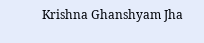Krishna Ghanshyam Jha